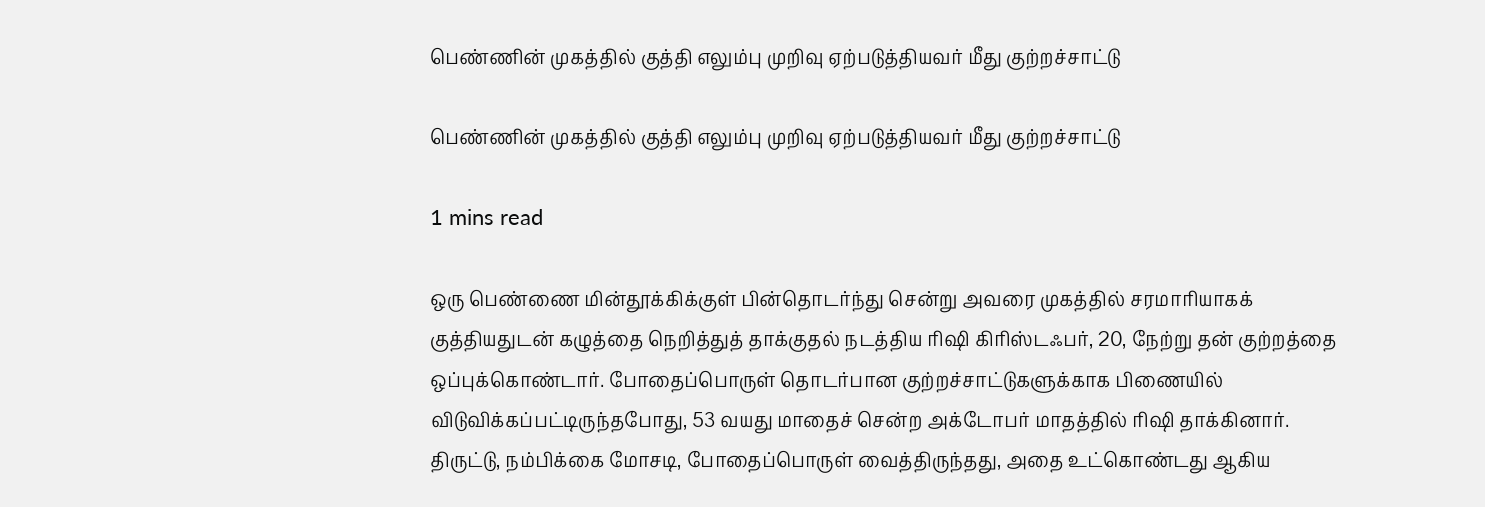பெண்ணின் முகத்தில் குத்தி எலும்பு முறிவு ஏற்படுத்தியவர் மீது குற்றச்சாட்டு

பெண்ணின் முகத்தில் குத்தி எலும்பு முறிவு ஏற்படுத்தியவர் மீது குற்றச்சாட்டு

1 mins read

ஒரு பெண்ணை மின்தூக்கிக்குள் பின்தொடர்ந்து சென்று அவரை முகத்தில் சரமாரியாகக் குத்தியதுடன் கழுத்தை நெறித்துத் தாக்குதல் நடத்திய ரி‌ஷி கிரிஸ்டஃபர், 20, நேற்று தன் குற்றத்தை ஒப்புக்கொண்டார். போதைப்பொருள் தொடர்பான குற்றச்சாட்டுகளுக்காக பிணையில் விடுவிக்கப்பட்டிருந்தபோது, 53 வயது மாதைச் சென்ற அக்டோபர் மாதத்தில் ரி‌ஷி தாக்கினார். திருட்டு, நம்பிக்கை மோசடி, போதைப்பொருள் வைத்திருந்தது, அதை உட்கொண்டது ஆகிய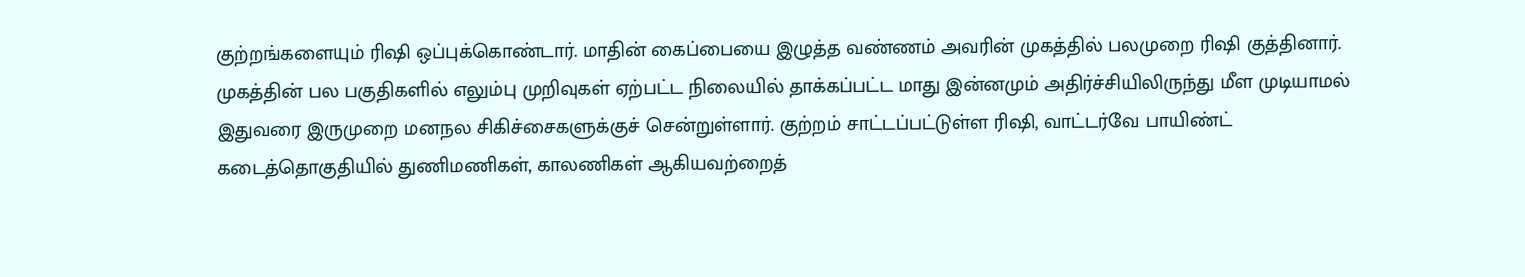குற்றங்களையும் ரி‌ஷி ஒப்புக்கொண்டார். மாதின் கைப்பையை இழுத்த வண்ணம் அவரின் முகத்தில் பலமுறை ரி‌ஷி குத்தினார். முகத்தின் பல பகுதிகளில் எலும்பு முறிவுகள் ஏற்பட்ட நிலையில் தாக்கப்பட்ட மாது இன்னமும் அதிர்ச்சியிலிருந்து மீள முடியாமல் இதுவரை இருமுறை மனநல சிகிச்சைகளுக்குச் சென்றுள்ளார். குற்றம் சாட்டப்பட்டுள்ள ரி‌ஷி, வாட்டர்வே பாயிண்ட் கடைத்தொகுதியில் துணிமணிகள், காலணிகள் ஆகியவற்றைத்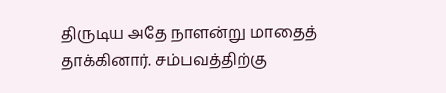திருடிய அதே நாளன்று மாதைத் தாக்கினார். சம்பவத்திற்கு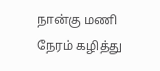நான்கு மணி நேரம் கழித்து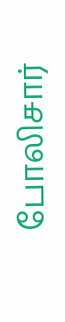போலிசார்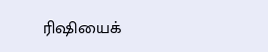ரி‌ஷியைக்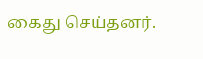கைது செய்தனர்.